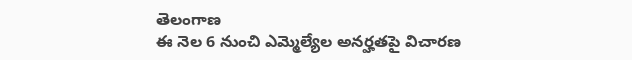తెలంగాణ
ఈ నెల 6 నుంచి ఎమ్మెల్యేల అనర్హతపై విచారణ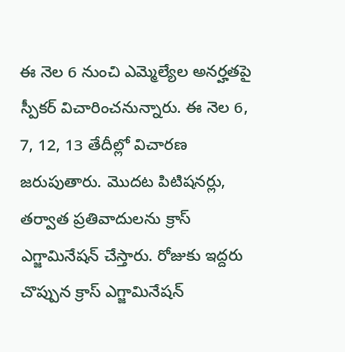ఈ నెల 6 నుంచి ఎమ్మెల్యేల అనర్హతపై స్పీకర్ విచారించనున్నారు. ఈ నెల 6, 7, 12, 13 తేదీల్లో విచారణ జరుపుతారు. మొదట పిటిషనర్లు, తర్వాత ప్రతివాదులను క్రాస్ ఎగ్జామినేషన్ చేస్తారు. రోజుకు ఇద్దరు చొప్పున క్రాస్ ఎగ్జామినేషన్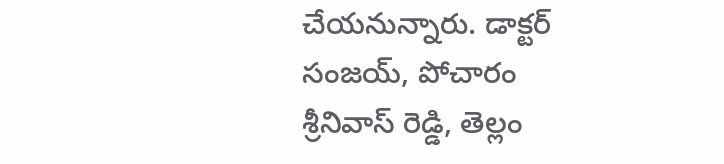చేయనున్నారు. డాక్టర్ సంజయ్, పోచారం శ్రీనివాస్ రెడ్డి, తెల్లం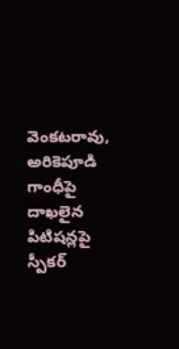వెంకటరావు, అరికెపూడి గాంధీపై దాఖలైన పిటిషన్లపై స్పీకర్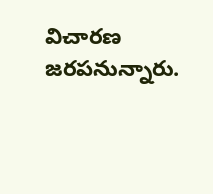విచారణ జరపనున్నారు.